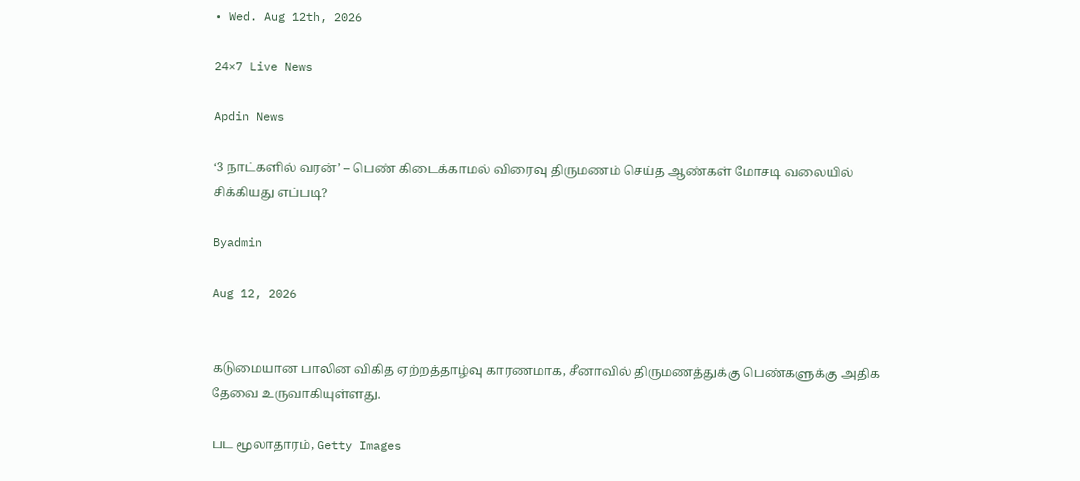• Wed. Aug 12th, 2026

24×7 Live News

Apdin News

‘3 நாட்களில் வரன்’ – பெண் கிடைக்காமல் விரைவு திருமணம் செய்த ஆண்கள் மோசடி வலையில் சிக்கியது எப்படி?

Byadmin

Aug 12, 2026


கடுமையான பாலின விகித ஏற்றத்தாழ்வு காரணமாக, சீனாவில் திருமணத்துக்கு பெண்களுக்கு அதிக தேவை உருவாகியுள்ளது.

பட மூலாதாரம், Getty Images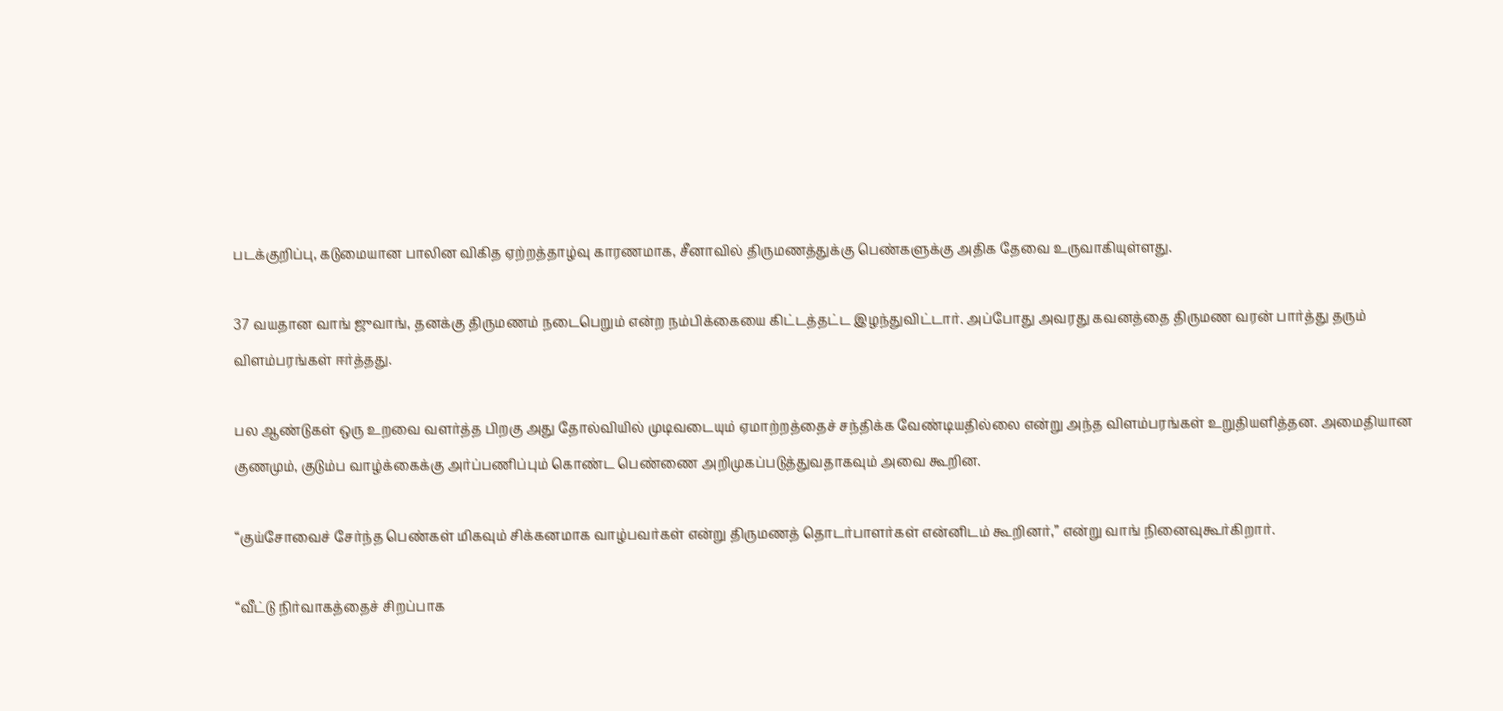படக்குறிப்பு, கடுமையான பாலின விகித ஏற்றத்தாழ்வு காரணமாக, சீனாவில் திருமணத்துக்கு பெண்களுக்கு அதிக தேவை உருவாகியுள்ளது.

37 வயதான வாங் ஜுவாங், தனக்கு திருமணம் நடைபெறும் என்ற நம்பிக்கையை கிட்டத்தட்ட இழந்துவிட்டார். அப்போது அவரது கவனத்தை திருமண வரன் பார்த்து தரும் விளம்பரங்கள் ஈர்த்தது.

பல ஆண்டுகள் ஒரு உறவை வளர்த்த பிறகு அது தோல்வியில் முடிவடையும் ஏமாற்றத்தைச் சந்திக்க வேண்டியதில்லை என்று அந்த விளம்பரங்கள் உறுதியளித்தன. அமைதியான குணமும், குடும்ப வாழ்க்கைக்கு அர்ப்பணிப்பும் கொண்ட பெண்ணை அறிமுகப்படுத்துவதாகவும் அவை கூறின.

“குய்சோவைச் சேர்ந்த பெண்கள் மிகவும் சிக்கனமாக வாழ்பவர்கள் என்று திருமணத் தொடர்பாளர்கள் என்னிடம் கூறினர்,” என்று வாங் நினைவுகூர்கிறார்.

“வீட்டு நிர்வாகத்தைச் சிறப்பாக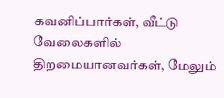கவனிப்பார்கள், வீட்டு வேலைகளில் திறமையானவர்கள், மேலும்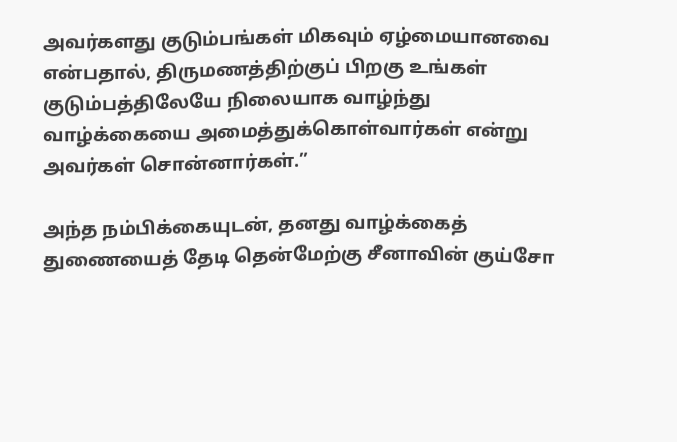அவர்களது குடும்பங்கள் மிகவும் ஏழ்மையானவை என்பதால், திருமணத்திற்குப் பிறகு உங்கள் குடும்பத்திலேயே நிலையாக வாழ்ந்து வாழ்க்கையை அமைத்துக்கொள்வார்கள் என்று அவர்கள் சொன்னார்கள்.”

அந்த நம்பிக்கையுடன், தனது வாழ்க்கைத் துணையைத் தேடி தென்மேற்கு சீனாவின் குய்சோ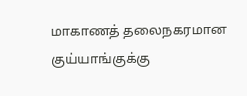மாகாணத் தலைநகரமான குய்யாங்குக்கு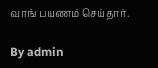வாங் பயணம் செய்தார்.

By admin